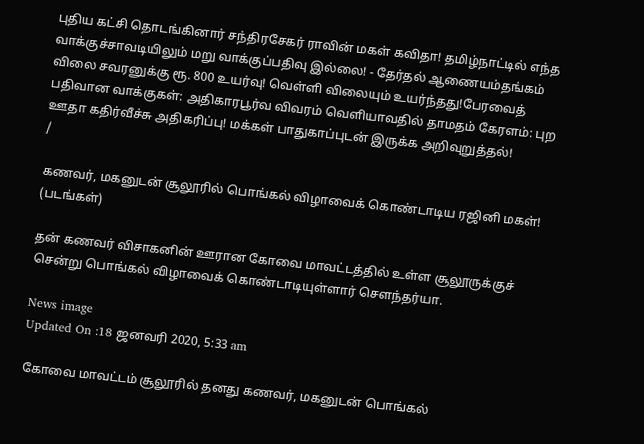புதிய கட்சி தொடங்கினார் சந்திரசேகர் ராவின் மகள் கவிதா! தமிழ்நாட்டில் எந்த வாக்குச்சாவடியிலும் மறு வாக்குப்பதிவு இல்லை! - தேர்தல் ஆணையம்தங்கம் விலை சவரனுக்கு ரூ. 800 உயர்வு! வெள்ளி விலையும் உயர்ந்தது!பேரவைத் பதிவான வாக்குகள்: அதிகாரபூர்வ விவரம் வெளியாவதில் தாமதம் கேரளம்: புற ஊதா கதிர்வீச்சு அதிகரிப்பு! மக்கள் பாதுகாப்புடன் இருக்க அறிவுறுத்தல்!
/

கணவர், மகனுடன் சூலூரில் பொங்கல் விழாவைக் கொண்டாடிய ரஜினி மகள்! (படங்கள்)

தன் கணவர் விசாகனின் ஊரான கோவை மாவட்டத்தில் உள்ள சூலூருக்குச் சென்று பொங்கல் விழாவைக் கொண்டாடியுள்ளார் செளந்தர்யா.

News image
Updated On :18 ஜனவரி 2020, 5:33 am

கோவை மாவட்டம் சூலூரில் தனது கணவர், மகனுடன் பொங்கல்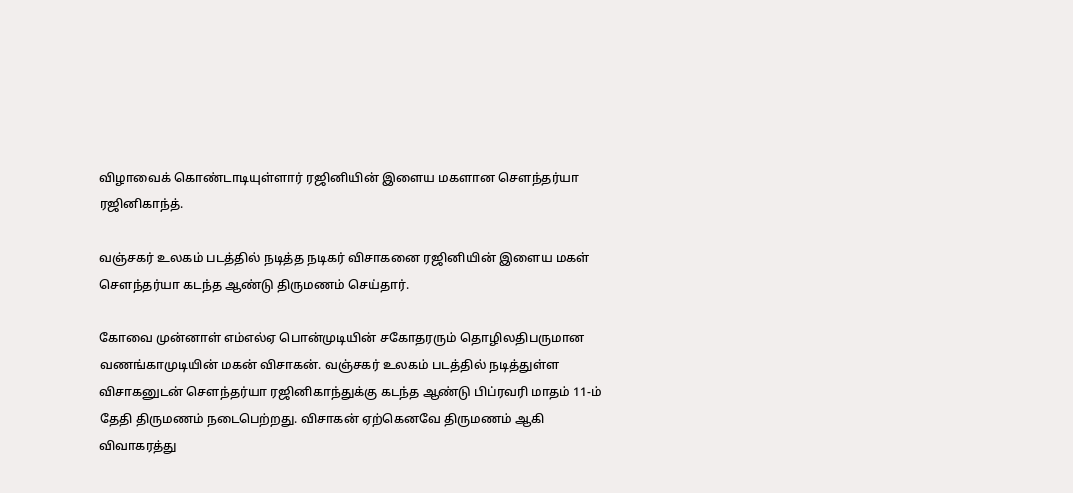விழாவைக் கொண்டாடியுள்ளார் ரஜினியின் இளைய மகளான செளந்தர்யா ரஜினிகாந்த்.

வஞ்சகர் உலகம் படத்தில் நடித்த நடிகர் விசாகனை ரஜினியின் இளைய மகள் செளந்தர்யா கடந்த ஆண்டு திருமணம் செய்தார்.

கோவை முன்னாள் எம்எல்ஏ பொன்முடியின் சகோதரரும் தொழிலதிபருமான வணங்காமுடியின் மகன் விசாகன். வஞ்சகர் உலகம் படத்தில் நடித்துள்ள விசாகனுடன் செளந்தர்யா ரஜினிகாந்துக்கு கடந்த ஆண்டு பிப்ரவரி மாதம் 11-ம் தேதி திருமணம் நடைபெற்றது. விசாகன் ஏற்கெனவே திருமணம் ஆகி விவாகரத்து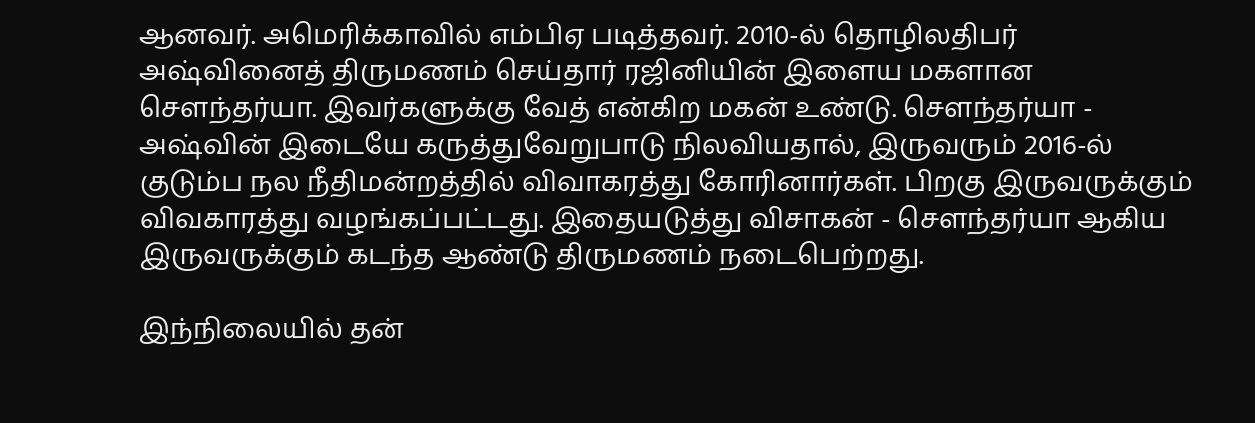ஆனவர். அமெரிக்காவில் எம்பிஏ படித்தவர். 2010-ல் தொழிலதிபர் அஷ்வினைத் திருமணம் செய்தார் ரஜினியின் இளைய மகளான செளந்தர்யா. இவர்களுக்கு வேத் என்கிற மகன் உண்டு. செளந்தர்யா - அஷ்வின் இடையே கருத்துவேறுபாடு நிலவியதால், இருவரும் 2016-ல் குடும்ப நல நீதிமன்றத்தில் விவாகரத்து கோரினார்கள். பிறகு இருவருக்கும் விவகாரத்து வழங்கப்பட்டது. இதையடுத்து விசாகன் - செளந்தர்யா ஆகிய இருவருக்கும் கடந்த ஆண்டு திருமணம் நடைபெற்றது.

இந்நிலையில் தன்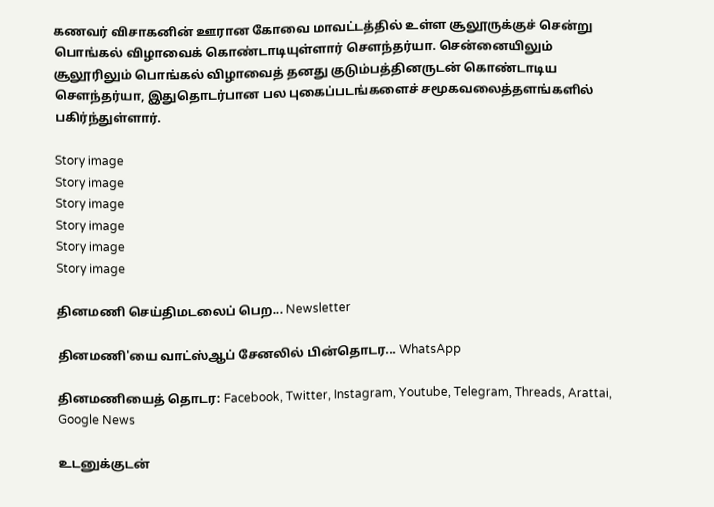கணவர் விசாகனின் ஊரான கோவை மாவட்டத்தில் உள்ள சூலூருக்குச் சென்று பொங்கல் விழாவைக் கொண்டாடியுள்ளார் செளந்தர்யா. சென்னையிலும் சூலூரிலும் பொங்கல் விழாவைத் தனது குடும்பத்தினருடன் கொண்டாடிய செளந்தர்யா, இதுதொடர்பான பல புகைப்படங்களைச் சமூகவலைத்தளங்களில் பகிர்ந்துள்ளார்.

Story image
Story image
Story image
Story image
Story image
Story image

தினமணி செய்திமடலைப் பெற... Newsletter

தினமணி'யை வாட்ஸ்ஆப் சேனலில் பின்தொடர... WhatsApp

தினமணியைத் தொடர: Facebook, Twitter, Instagram, Youtube, Telegram, Threads, Arattai, Google News

உடனுக்குடன்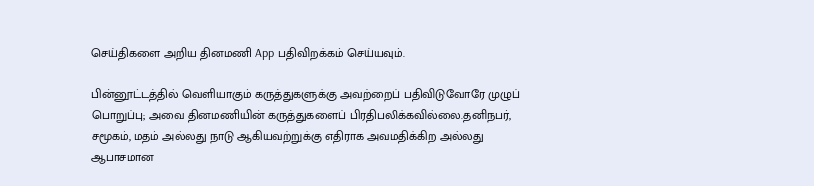செய்திகளை அறிய தினமணி App பதிவிறக்கம் செய்யவும்.

பின்னூட்டத்தில் வெளியாகும் கருத்துகளுக்கு அவற்றைப் பதிவிடுவோரே முழுப் பொறுப்பு; அவை தினமணியின் கருத்துகளைப் பிரதிபலிக்கவில்லை.தனிநபர், சமூகம், மதம் அல்லது நாடு ஆகியவற்றுக்கு எதிராக அவமதிக்கிற அல்லது ஆபாசமான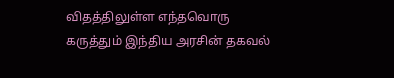விதத்திலுள்ள எந்தவொரு கருத்தும் இந்திய அரசின் தகவல்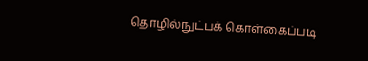தொழில்நுட்பக் கொள்கைப்படி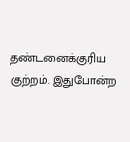தண்டனைக்குரிய குற்றம். இதுபோன்ற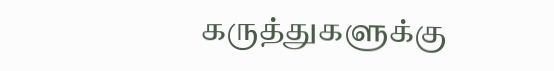கருத்துகளுக்கு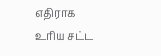எதிராக உரிய சட்ட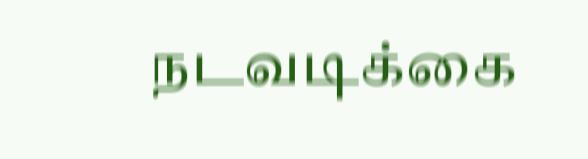நடவடிக்கை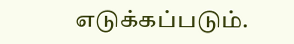எடுக்கப்படும்.